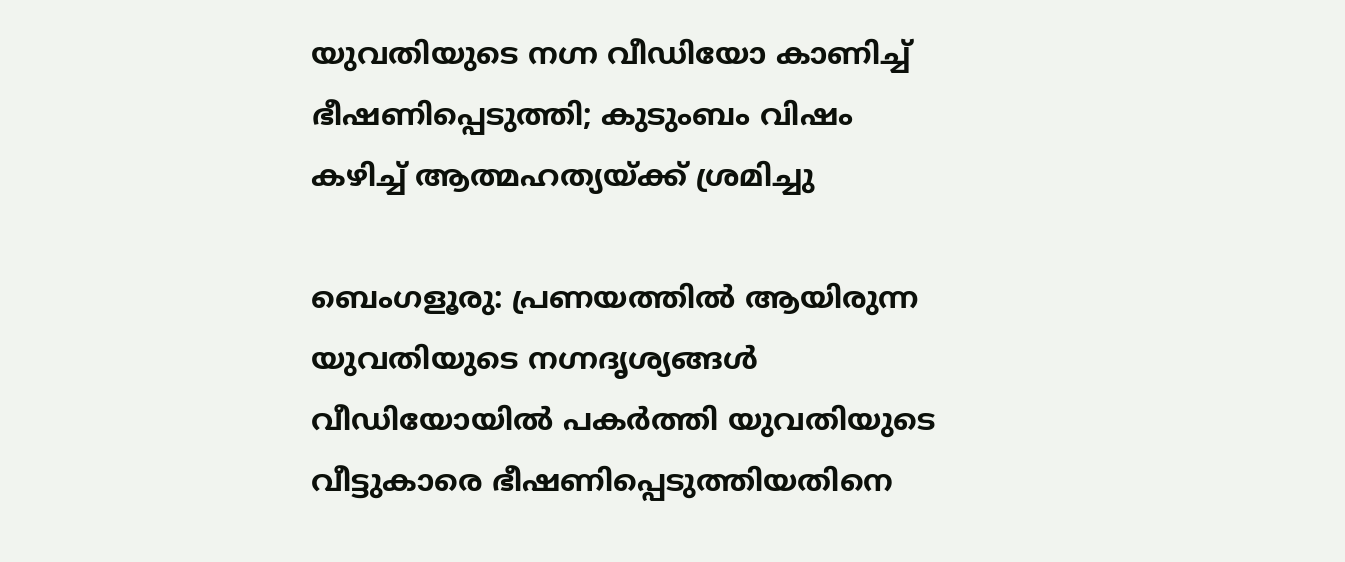യുവതിയുടെ നഗ്ന വീഡിയോ കാണിച്ച് ഭീഷണിപ്പെടുത്തി; കുടുംബം വിഷം കഴിച്ച് ആത്മഹത്യയ്ക്ക് ശ്രമിച്ചു

ബെംഗളൂരു: പ്രണയത്തിൽ ആയിരുന്ന യുവതിയുടെ നഗ്നദൃശ്യങ്ങൾ വീഡിയോയിൽ പകർത്തി യുവതിയുടെ വീട്ടുകാരെ ഭീഷണിപ്പെടുത്തിയതിനെ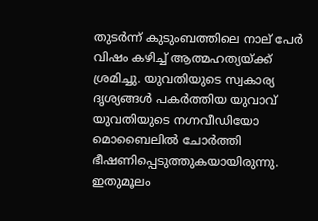തുടർന്ന് കുടുംബത്തിലെ നാല് പേർ വിഷം കഴിച്ച് ആത്മഹത്യയ്ക്ക് ശ്രമിച്ചു. യുവതിയുടെ സ്വകാര്യ ദൃശ്യങ്ങൾ പകർത്തിയ യുവാവ് യുവതിയുടെ നഗ്നവീഡിയോ മൊബൈലിൽ ചോർത്തി ഭീഷണിപ്പെടുത്തുകയായിരുന്നു. ഇതുമൂലം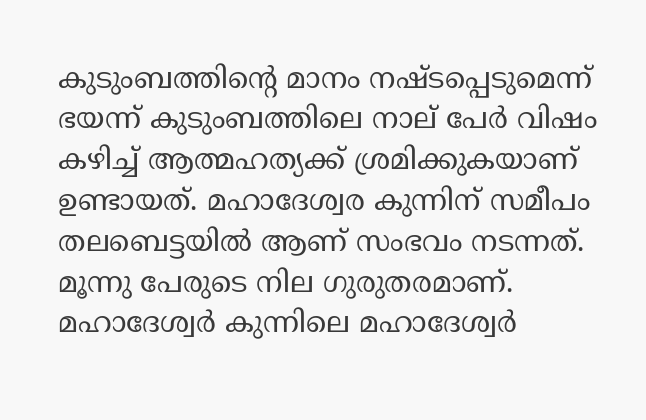കുടുംബത്തിൻ്റെ മാനം നഷ്ടപ്പെടുമെന്ന് ഭയന്ന് കുടുംബത്തിലെ നാല് പേർ വിഷം കഴിച്ച് ആത്മഹത്യക്ക് ശ്രമിക്കുകയാണ് ഉണ്ടായത്. മഹാദേശ്വര കുന്നിന് സമീപം തലബെട്ടയിൽ ആണ് സംഭവം നടന്നത്. മൂന്നു പേരുടെ നില ഗുരുതരമാണ്. മഹാദേശ്വർ കുന്നിലെ മഹാദേശ്വർ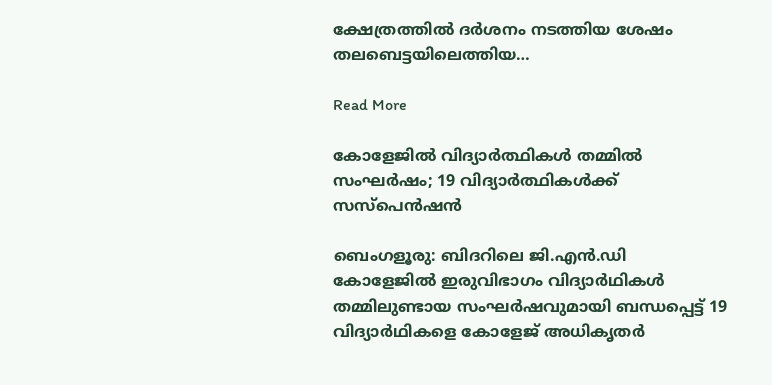ക്ഷേത്രത്തിൽ ദർശനം നടത്തിയ ശേഷം തലബെട്ടയിലെത്തിയ…

Read More

കോളേജിൽ വിദ്യാർത്ഥികൾ തമ്മിൽ സംഘർഷം; 19 വിദ്യാർത്ഥികൾക്ക് സസ്പെൻഷൻ

ബെംഗളൂരു: ബിദറിലെ ജി.എൻ.ഡി കോളേജില്‍ ഇരുവിഭാഗം വിദ്യാർഥികള്‍ തമ്മിലുണ്ടായ സംഘർഷവുമായി ബന്ധപ്പെട്ട് 19 വിദ്യാർഥികളെ കോളേജ് അധികൃതർ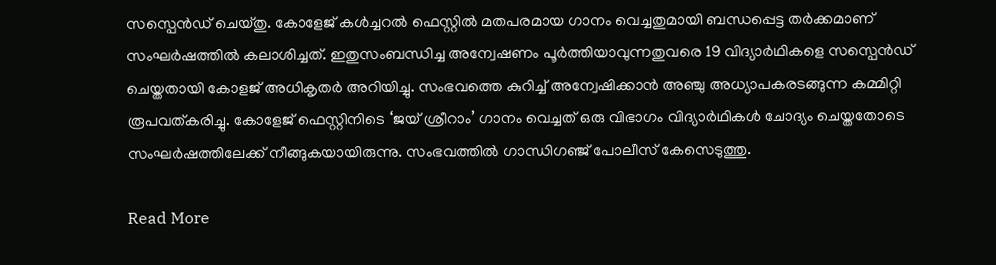സസ്പെൻഡ് ചെയ്തു. കോളേജ് കള്‍ച്ചറല്‍ ഫെസ്റ്റില്‍ മതപരമായ ഗാനം വെച്ചതുമായി ബന്ധപ്പെട്ട തർക്കമാണ് സംഘർഷത്തില്‍ കലാശിച്ചത്. ഇതുസംബന്ധിച്ച അന്വേഷണം പൂർത്തിയാവുന്നതുവരെ 19 വിദ്യാർഥികളെ സസ്പെൻഡ് ചെയ്തതായി കോളജ് അധികൃതർ അറിയിച്ചു. സംഭവത്തെ കുറിച്ച്‌ അന്വേഷിക്കാൻ അഞ്ചു അധ്യാപകരടങ്ങുന്ന കമ്മിറ്റി രൂപവത്കരിച്ചു. കോളേജ് ഫെസ്റ്റിനിടെ ‘ജയ് ശ്രീറാം’ ഗാനം വെച്ചത് ഒരു വിഭാഗം വിദ്യാർഥികള്‍ ചോദ്യം ചെയ്തതോടെ സംഘർഷത്തിലേക്ക് നീങ്ങുകയായിരുന്നു. സംഭവത്തില്‍ ഗാന്ധിഗഞ്ജ് പോലീസ് കേസെടുത്തു.

Read More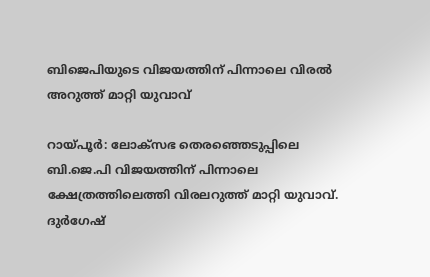ബിജെപിയുടെ വിജയത്തിന് പിന്നാലെ വിരൽ അറുത്ത് മാറ്റി യുവാവ്

റായ്പൂർ: ലോക്സഭ തെരഞ്ഞെടുപ്പിലെ ബി.ജെ.പി വിജയത്തിന് പിന്നാലെ ക്ഷേത്രത്തിലെത്തി വിരലറുത്ത് മാറ്റി യുവാവ്. ദുർഗേഷ്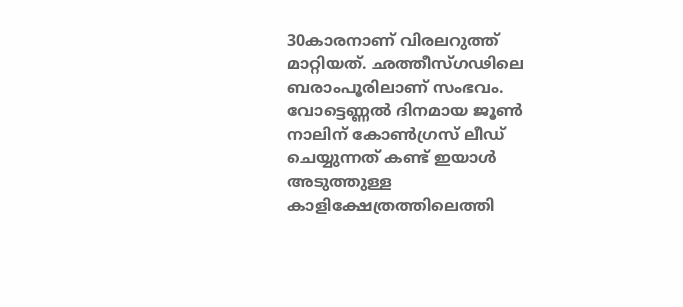30കാരനാണ് വിരലറുത്ത് മാറ്റിയത്. ഛത്തീസ്ഗഢിലെ ബരാംപൂരിലാണ് സംഭവം. വോട്ടെണ്ണല്‍ ദിനമായ ജൂണ്‍ നാലിന് കോണ്‍ഗ്രസ് ലീഡ് ചെയ്യുന്നത് കണ്ട് ഇയാള്‍ അടുത്തുള്ള കാളിക്ഷേത്രത്തിലെത്തി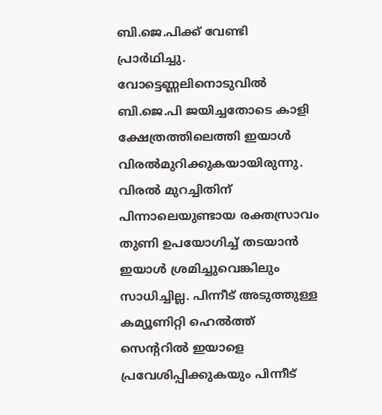ബി.ജെ.പിക്ക് വേണ്ടി പ്രാർഥിച്ചു. വോട്ടെണ്ണലിനൊടുവില്‍ ബി.ജെ.പി ജയിച്ചതോടെ കാളി ക്ഷേത്രത്തിലെത്തി ഇയാള്‍ വിരല്‍മുറിക്കുകയായിരുന്നു. വിരല്‍ മുറച്ചിതിന് പിന്നാലെയുണ്ടായ രക്തസ്രാവം തുണി ഉപയോഗിച്ച്‌ തടയാൻ ഇയാള്‍ ശ്രമിച്ചുവെങ്കിലും സാധിച്ചില്ല. പിന്നീട് അടുത്തുള്ള കമ്യൂണിറ്റി ഹെല്‍ത്ത് സെന്ററില്‍ ഇയാളെ പ്രവേശിപ്പിക്കുകയും പിന്നീട്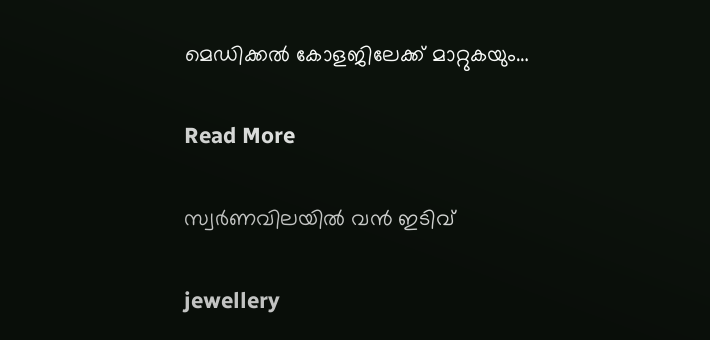മെഡിക്കല്‍ കോളജിലേക്ക് മാറ്റുകയും…

Read More

സ്വർണവിലയിൽ വൻ ഇടിവ്

jewellery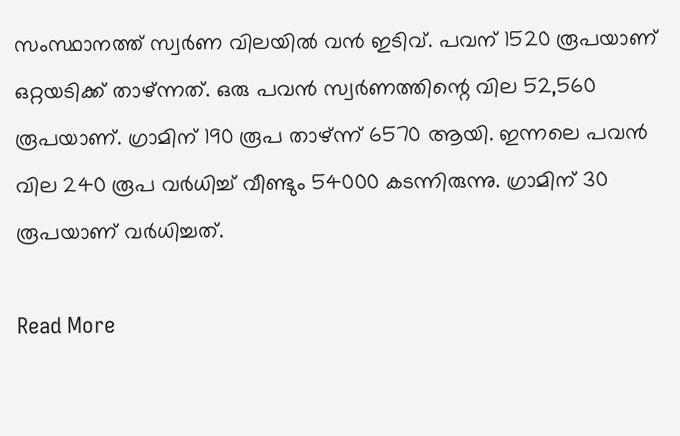സംസ്ഥാനത്ത് സ്വര്‍ണ വിലയില്‍ വന്‍ ഇടിവ്. പവന് 1520 രൂപയാണ് ഒറ്റയടിക്ക് താഴ്ന്നത്. ഒരു പവന്‍ സ്വര്‍ണത്തിന്റെ വില 52,560 രൂപയാണ്. ഗ്രാമിന് 190 രൂപ താഴ്ന്ന് 6570 ആയി. ഇന്നലെ പവന്‍ വില 240 രൂപ വര്‍ധിച്ച്‌ വീണ്ടും 54000 കടന്നിരുന്നു. ഗ്രാമിന് 30 രൂപയാണ് വര്‍ധിച്ചത്.

Read More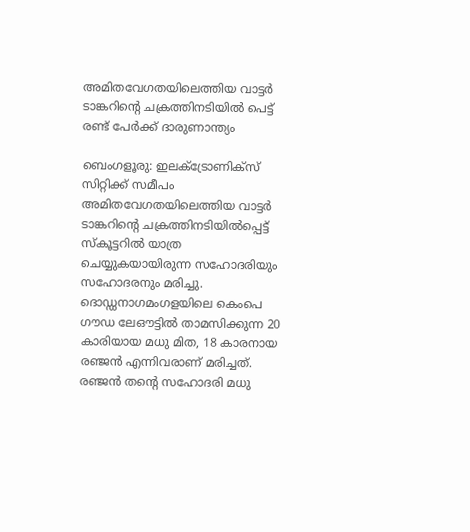അമിതവേഗതയിലെത്തിയ വാട്ടർ ടാങ്കറിൻ്റെ ചക്രത്തിനടിയിൽ പെട്ട് രണ്ട് പേർക്ക് ദാരുണാന്ത്യം

ബെംഗളൂരു: ഇലക്‌ട്രോണിക്‌സ് സിറ്റിക്ക് സമീപം അമിതവേഗതയിലെത്തിയ വാട്ടർ ടാങ്കറിൻ്റെ ചക്രത്തിനടിയില്‍പ്പെട്ട് സ്‌കൂട്ടറില്‍ യാത്ര ചെയ്യുകയായിരുന്ന സഹോദരിയും സഹോദരനും മരിച്ചു. ദൊഡ്ഡനാഗമംഗളയിലെ കെംപെ ഗൗഡ ലേഔട്ടില്‍ താമസിക്കുന്ന 20 കാരിയായ മധു മിത, 18 കാരനായ രഞ്ജൻ എന്നിവരാണ് മരിച്ചത്. രഞ്ജൻ തൻ്റെ സഹോദരി മധു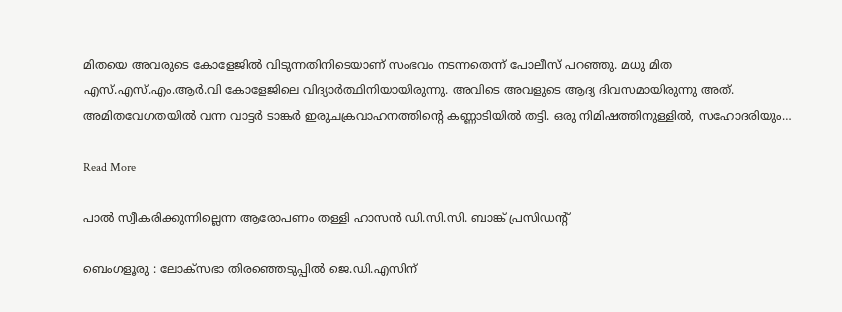മിതയെ അവരുടെ കോളേജില്‍ വിടുന്നതിനിടെയാണ് സംഭവം നടന്നതെന്ന് പോലീസ് പറഞ്ഞു. മധു മിത എസ്.എസ്.എം.ആർ.വി കോളേജിലെ വിദ്യാർത്ഥിനിയായിരുന്നു. അവിടെ അവളുടെ ആദ്യ ദിവസമായിരുന്നു അത്. അമിതവേഗതയില്‍ വന്ന വാട്ടർ ടാങ്കർ ഇരുചക്രവാഹനത്തിൻ്റെ കണ്ണാടിയില്‍ തട്ടി. ഒരു നിമിഷത്തിനുള്ളില്‍, സഹോദരിയും…

Read More

പാൽ സ്വീകരിക്കുന്നില്ലെന്ന ആരോപണം തള്ളി ഹാസൻ ഡി.സി.സി. ബാങ്ക് പ്രസിഡന്റ്

ബെംഗളൂരു : ലോക്‌സഭാ തിരഞ്ഞെടുപ്പിൽ ജെ.ഡി.എസിന്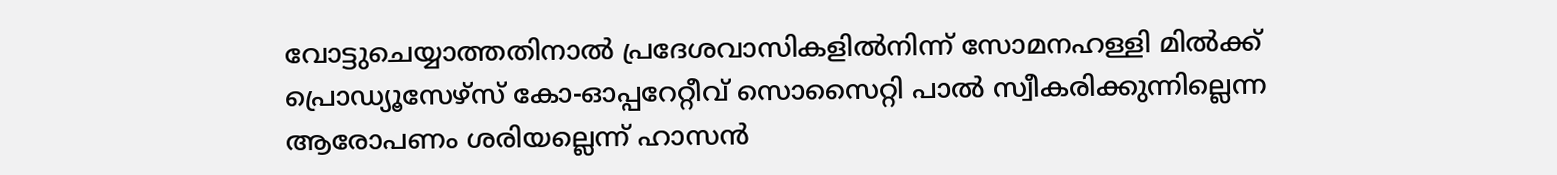വോട്ടുചെയ്യാത്തതിനാൽ പ്രദേശവാസികളിൽനിന്ന് സോമനഹള്ളി മിൽക്ക് പ്രൊഡ്യൂസേഴ്‌സ് കോ-ഓപ്പറേറ്റീവ് സൊസൈറ്റി പാൽ സ്വീകരിക്കുന്നില്ലെന്ന ആരോപണം ശരിയല്ലെന്ന് ഹാസൻ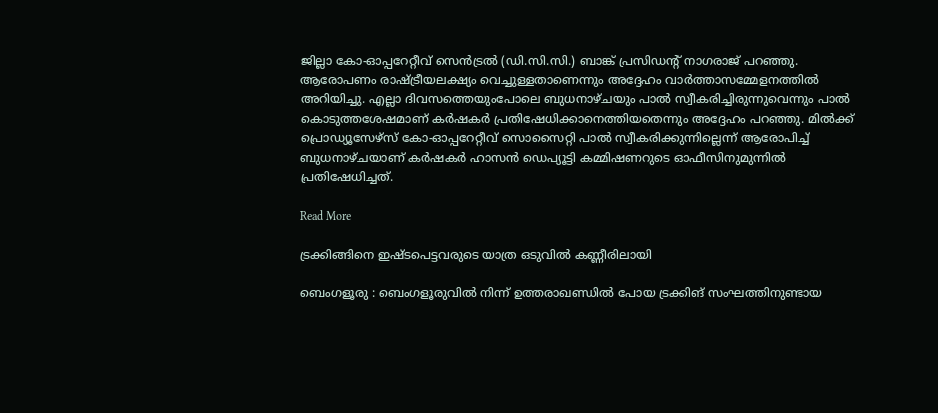ജില്ലാ കോ-ഓപ്പറേറ്റീവ് സെൻട്രൽ (ഡി.സി.സി.) ബാങ്ക് പ്രസിഡന്റ് നാഗരാജ് പറഞ്ഞു. ആരോപണം രാഷ്ട്രീയലക്ഷ്യം വെച്ചുള്ളതാണെന്നും അദ്ദേഹം വാർത്താസമ്മേളനത്തിൽ അറിയിച്ചു. എല്ലാ ദിവസത്തെയുംപോലെ ബുധനാഴ്ചയും പാൽ സ്വീകരിച്ചിരുന്നുവെന്നും പാൽ കൊടുത്തശേഷമാണ് കർഷകർ പ്രതിഷേധിക്കാനെത്തിയതെന്നും അദ്ദേഹം പറഞ്ഞു. മിൽക്ക് പ്രൊഡ്യൂസേഴ്‌സ് കോ-ഓപ്പറേറ്റീവ് സൊസൈറ്റി പാൽ സ്വീകരിക്കുന്നില്ലെന്ന് ആരോപിച്ച് ബുധനാഴ്ചയാണ് കർഷകർ ഹാസൻ ഡെപ്യൂട്ടി കമ്മിഷണറുടെ ഓഫീസിനുമുന്നിൽ പ്രതിഷേധിച്ചത്.

Read More

ട്രക്കിങ്ങിനെ ഇഷ്ടപെട്ടവരുടെ യാത്ര ഒടുവിൽ കണ്ണീരിലായി

ബെംഗളൂരു : ബെംഗളൂരുവിൽ നിന്ന് ഉത്തരാഖണ്ഡിൽ പോയ ട്രക്കിങ് സംഘത്തിനുണ്ടായ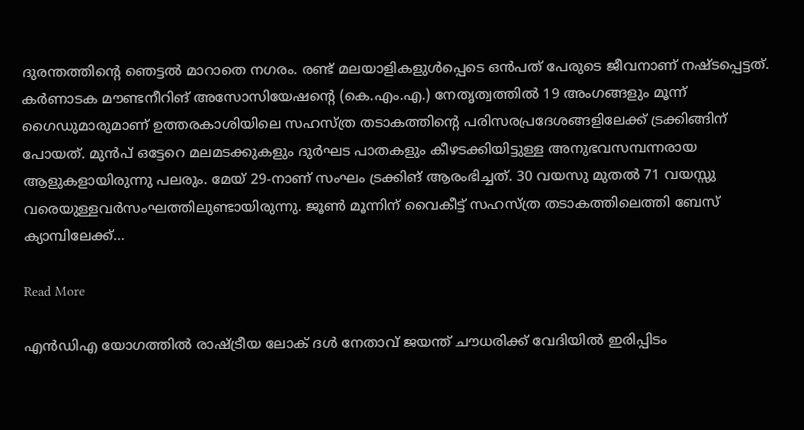ദുരന്തത്തിന്റെ ഞെട്ടൽ മാറാതെ നഗരം. രണ്ട് മലയാളികളുൾപ്പെടെ ഒൻപത് പേരുടെ ജീവനാണ് നഷ്ടപ്പെട്ടത്. കർണാടക മൗണ്ടനീറിങ് അസോസിയേഷന്റെ (കെ.എം.എ.) നേതൃത്വത്തിൽ 19 അംഗങ്ങളും മൂന്ന് ഗൈഡുമാരുമാണ് ഉത്തരകാശിയിലെ സഹസ്ത്ര തടാകത്തിന്റെ പരിസരപ്രദേശങ്ങളിലേക്ക് ട്രക്കിങ്ങിന് പോയത്. മുൻപ് ഒട്ടേറെ മലമടക്കുകളും ദുർഘട പാതകളും കീഴടക്കിയിട്ടുള്ള അനുഭവസമ്പന്നരായ ആളുകളായിരുന്നു പലരും. മേയ് 29-നാണ് സംഘം ട്രക്കിങ് ആരംഭിച്ചത്. 30 വയസു മുതൽ 71 വയസ്സു വരെയുള്ളവർസംഘത്തിലുണ്ടായിരുന്നു. ജൂൺ മൂന്നിന് വൈകീട്ട് സഹസ്ത്ര തടാകത്തിലെത്തി ബേസ് ക്യാമ്പിലേക്ക്…

Read More

എൻഡിഎ യോഗത്തിൽ രാഷ്ട്രീയ ലോക്‌ ദള്‍ നേതാവ് ജയന്ത് ചൗധരിക്ക് വേദിയിൽ ഇരിപ്പിടം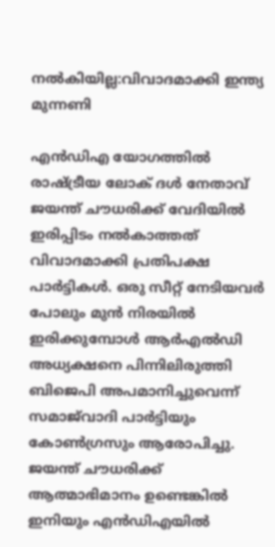നൽകിയില്ല:വിവാദമാക്കി ഇന്ത്യ മുന്നണി

എൻഡിഎ യോഗത്തിൽ രാഷ്ട്രീയ ലോക്‌ ദള്‍ നേതാവ് ജയന്ത് ചൗധരിക്ക് വേദിയിൽ ഇരിപ്പിടം നൽകാത്തത് വിവാദമാക്കി പ്രതിപക്ഷ പാര്‍ട്ടികൾ. ഒരു സീറ്റ് നേടിയവർ പോലും മുൻ നിരയിൽ ഇരിക്കുമ്പോൾ ആര്‍എൽഡി അധ്യക്ഷനെ പിന്നിലിരുത്തി ബിജെപി അപമാനിച്ചുവെന്ന് സമാജ്‌വാദി പാർട്ടിയും കോൺഗ്രസും ആരോപിച്ചു. ജയന്ത് ചൗധരിക്ക് ആത്മാഭിമാനം ഉണ്ടെങ്കിൽ ഇനിയും എൻഡിഎയിൽ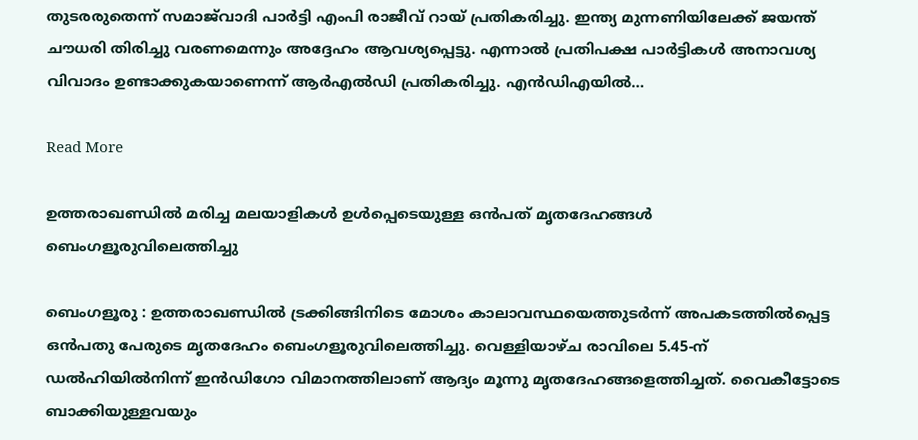തുടരരുതെന്ന് സമാജ്‌വാദി പാര്‍ട്ടി എംപി രാജീവ് റായ് പ്രതികരിച്ചു. ഇന്ത്യ മുന്നണിയിലേക്ക് ജയന്ത് ചൗധരി തിരിച്ചു വരണമെന്നും അദ്ദേഹം ആവശ്യപ്പെട്ടു. എന്നാൽ പ്രതിപക്ഷ പാര്‍ട്ടികൾ അനാവശ്യ വിവാദം ഉണ്ടാക്കുകയാണെന്ന് ആര്‍എൽഡി പ്രതികരിച്ചു. എൻഡിഎയിൽ…

Read More

ഉത്തരാഖണ്ഡിൽ മരിച്ച മലയാളികൾ ഉൾപ്പെടെയുള്ള ഒൻപത്‌ മൃതദേഹങ്ങൾ ബെംഗളൂരുവിലെത്തിച്ചു

ബെംഗളൂരു : ഉത്തരാഖണ്ഡിൽ ട്രക്കിങ്ങിനിടെ മോശം കാലാവസ്ഥയെത്തുടർന്ന് അപകടത്തിൽപ്പെട്ട ഒൻപതു പേരുടെ മൃതദേഹം ബെംഗളൂരുവിലെത്തിച്ചു. വെള്ളിയാഴ്ച രാവിലെ 5.45-ന് ഡൽഹിയിൽനിന്ന് ഇൻഡിഗോ വിമാനത്തിലാണ് ആദ്യം മൂന്നു മൃതദേഹങ്ങളെത്തിച്ചത്. വൈകീട്ടോടെ ബാക്കിയുള്ളവയും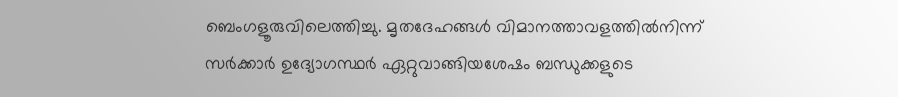ബെംഗളൂരുവിലെത്തിച്ചു. മൃതദേഹങ്ങൾ വിമാനത്താവളത്തിൽനിന്ന് സർക്കാർ ഉദ്യോഗസ്ഥർ ഏറ്റുവാങ്ങിയശേഷം ബന്ധുക്കളുടെ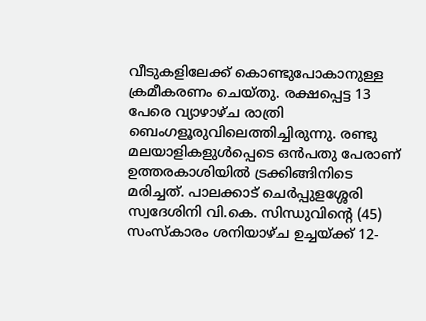വീടുകളിലേക്ക് കൊണ്ടുപോകാനുള്ള ക്രമീകരണം ചെയ്തു. രക്ഷപ്പെട്ട 13 പേരെ വ്യാഴാഴ്ച രാത്രി ബെംഗളൂരുവിലെത്തിച്ചിരുന്നു. രണ്ടു മലയാളികളുൾപ്പെടെ ഒൻപതു പേരാണ് ഉത്തരകാശിയിൽ ട്രക്കിങ്ങിനിടെ മരിച്ചത്. പാലക്കാട് ചെർപ്പുളശ്ശേരി സ്വദേശിനി വി.കെ. സിന്ധുവിന്റെ (45) സംസ്കാരം ശനിയാഴ്ച ഉച്ചയ്ക്ക് 12-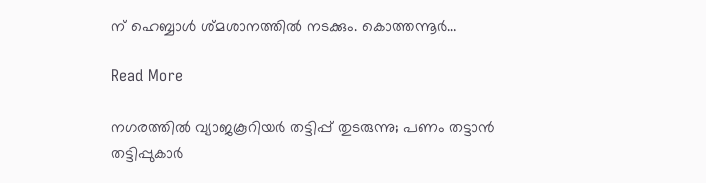ന് ഹെബ്ബാൾ ശ്മശാനത്തിൽ നടക്കും. കൊത്തന്നൂർ…

Read More

നഗരത്തിൽ വ്യാജകൂറിയർ തട്ടിപ്പ് തുടരുന്നു; പണം തട്ടാൻ തട്ടിപ്പുകാർ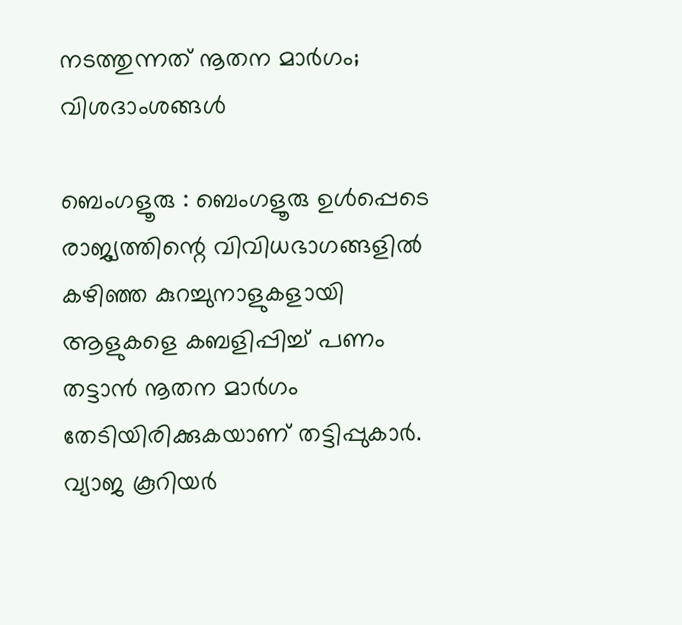നടത്തുന്നത് നൂതന മാർഗം; വിശദാംശങ്ങൾ

ബെംഗളൂരു : ബെംഗളൂരു ഉൾപ്പെടെ രാജ്യത്തിന്റെ വിവിധഭാഗങ്ങളിൽ കഴിഞ്ഞ കുറച്ചുനാളുകളായി ആളുകളെ കബളിപ്പിച്ച് പണം തട്ടാൻ നൂതന മാർഗം തേടിയിരിക്കുകയാണ് തട്ടിപ്പുകാർ. വ്യാജ കൂറിയർ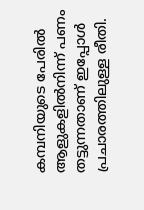കമ്പനിയുടെ പേരിൽ ആളുകളിൽനിന്ന് പണം തട്ടുന്നതാണ് ഇപ്പോൾ പ്രചാരത്തിലുള്ള രീതി.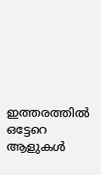ഇത്തരത്തിൽ ഒട്ടേറെ ആളുകൾ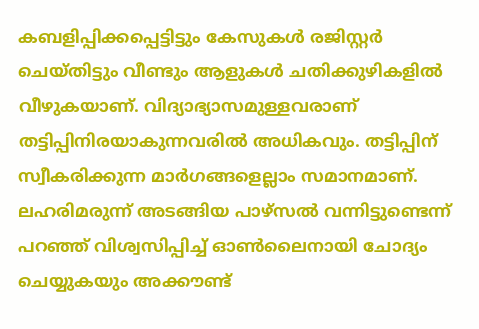കബളിപ്പിക്കപ്പെട്ടിട്ടും കേസുകൾ രജിസ്റ്റർ ചെയ്തിട്ടും വീണ്ടും ആളുകൾ ചതിക്കുഴികളിൽ വീഴുകയാണ്. വിദ്യാഭ്യാസമുള്ളവരാണ് തട്ടിപ്പിനിരയാകുന്നവരിൽ അധികവും. തട്ടിപ്പിന് സ്വീകരിക്കുന്ന മാർഗങ്ങളെല്ലാം സമാനമാണ്. ലഹരിമരുന്ന് അടങ്ങിയ പാഴ്‌സൽ വന്നിട്ടുണ്ടെന്ന് പറഞ്ഞ് വിശ്വസിപ്പിച്ച് ഓൺലൈനായി ചോദ്യം ചെയ്യുകയും അക്കൗണ്ട്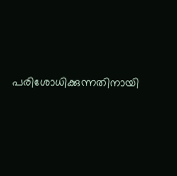പരിശോധിക്കുന്നതിനായി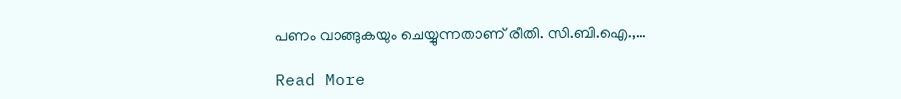പണം വാങ്ങുകയും ചെയ്യുന്നതാണ് രീതി. സി.ബി.ഐ.,…

Read More